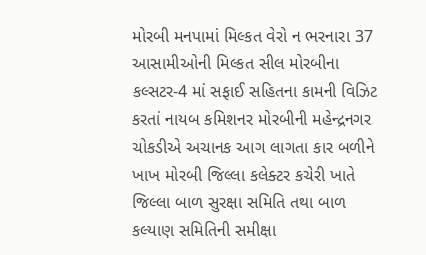મોરબી મનપામાં મિલ્કત વેરો ન ભરનારા 37 આસામીઓની મિલ્કત સીલ મોરબીના કલ્સટર-4 માં સફાઈ સહિતના કામની વિઝિટ કરતાં નાયબ કમિશનર મોરબીની મહેન્દ્રનગર ચોકડીએ અચાનક આગ લાગતા કાર બળીને ખાખ મોરબી જિલ્લા કલેક્ટર કચેરી ખાતે જિલ્લા બાળ સુરક્ષા સમિતિ તથા બાળ કલ્યાણ સમિતિની સમીક્ષા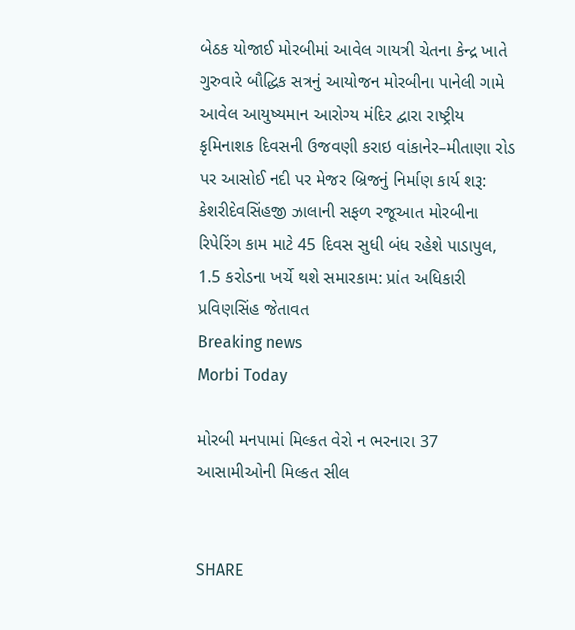બેઠક યોજાઈ મોરબીમાં આવેલ ગાયત્રી ચેતના કેન્દ્ર ખાતે ગુરુવારે બૌદ્ધિક સત્રનું આયોજન મોરબીના પાનેલી ગામે આવેલ આયુષ્યમાન આરોગ્ય મંદિર દ્વારા રાષ્ટ્રીય કૃમિનાશક દિવસની ઉજવણી કરાઇ વાંકાનેર–મીતાણા રોડ પર આસોઈ નદી પર મેજર બ્રિજનું નિર્માણ કાર્ય શરૂ: કેશરીદેવસિંહજી ઝાલાની સફળ રજૂઆત મોરબીના રિપેરિંગ કામ માટે 45 દિવસ સુધી બંધ રહેશે પાડાપુલ, 1.5 કરોડના ખર્ચે થશે સમારકામ: પ્રાંત અધિકારી પ્રવિણસિંહ જેતાવત
Breaking news
Morbi Today

મોરબી મનપામાં મિલ્કત વેરો ન ભરનારા 37 આસામીઓની મિલ્કત સીલ


SHARE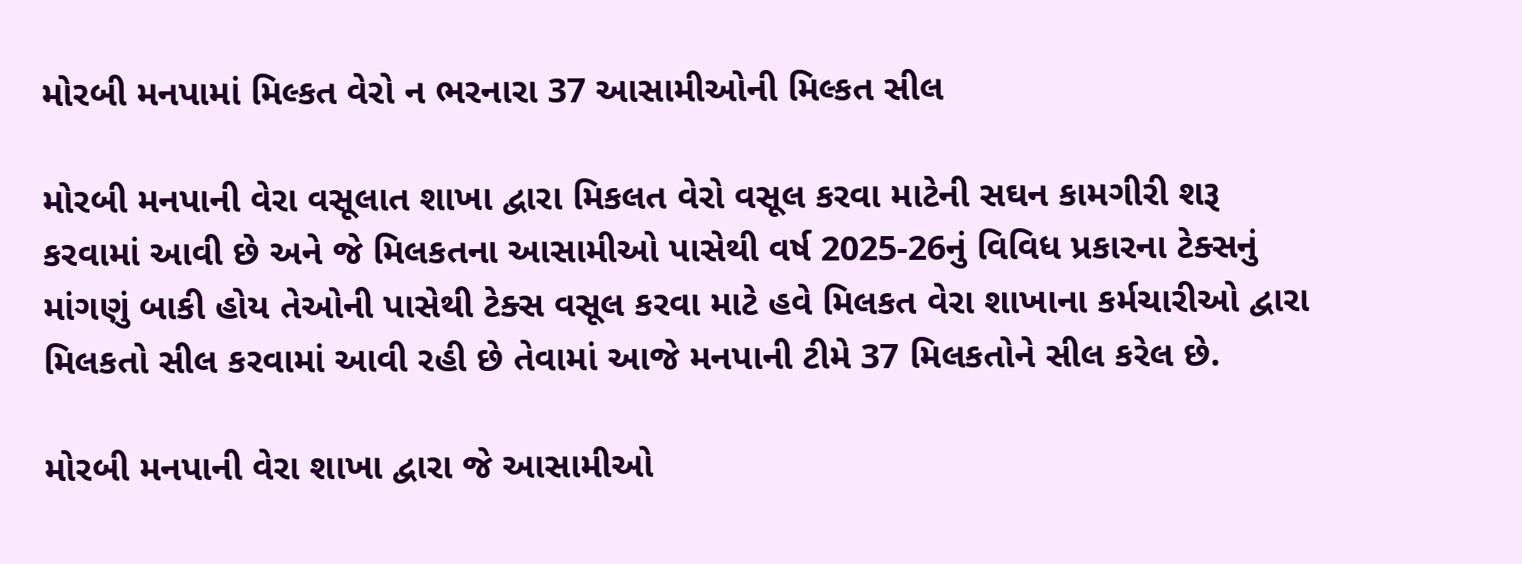મોરબી મનપામાં મિલ્કત વેરો ન ભરનારા 37 આસામીઓની મિલ્કત સીલ

મોરબી મનપાની વેરા વસૂલાત શાખા દ્વારા મિકલત વેરો વસૂલ કરવા માટેની સઘન કામગીરી શરૂ કરવામાં આવી છે અને જે મિલકતના આસામીઓ પાસેથી વર્ષ 2025-26નું વિવિધ પ્રકારના ટેક્સનું માંગણું બાકી હોય તેઓની પાસેથી ટેક્સ વસૂલ કરવા માટે હવે મિલકત વેરા શાખાના કર્મચારીઓ દ્વારા મિલકતો સીલ કરવામાં આવી રહી છે તેવામાં આજે મનપાની ટીમે 37 મિલકતોને સીલ કરેલ છે.

મોરબી મનપાની વેરા શાખા દ્વારા જે આસામીઓ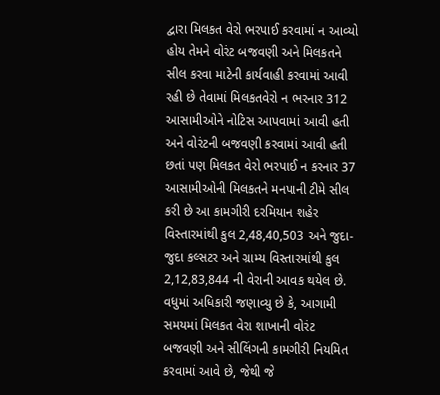દ્વારા મિલકત વેરો ભરપાઈ કરવામાં ન આવ્યો હોય તેમને વોરંટ બજવણી અને મિલકતને સીલ કરવા માટેની કાર્યવાહી કરવામાં આવી રહી છે તેવામાં મિલકતવેરો ન ભરનાર 312 આસામીઓને નોટિસ આપવામાં આવી હતી અને વોરંટની બજવણી કરવામાં આવી હતી છતાં પણ મિલકત વેરો ભરપાઈ ન કરનાર 37 આસામીઓની મિલકતને મનપાની ટીમે સીલ કરી છે આ કામગીરી દરમિયાન શહેર વિસ્તારમાંથી કુલ 2,48,40,503 અને જુદા-જુદા કલ્સટર અને ગ્રામ્ય વિસ્તારમાંથી કુલ 2,12,83,844 ની વેરાની આવક થયેલ છે. વધુમાં અધિકારી જણાવ્યુ છે કે, આગામી સમયમાં મિલકત વેરા શાખાની વોરંટ બજવણી અને સીલિંગની કામગીરી નિયમિત કરવામાં આવે છે, જેથી જે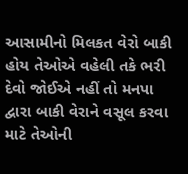આસામીનો મિલકત વેરો બાકી હોય તેઓએ વહેલી તકે ભરી દેવો જોઈએ નહીં તો મનપા દ્વારા બાકી વેરાને વસૂલ કરવા માટે તેઓની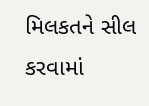મિલકતને સીલ કરવામાં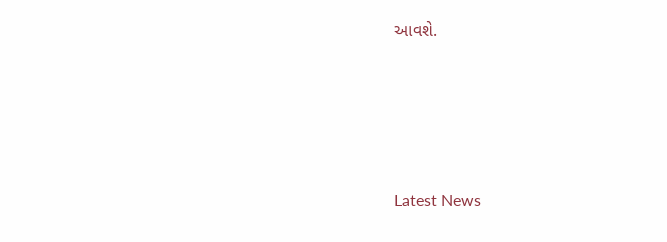આવશે.






Latest News